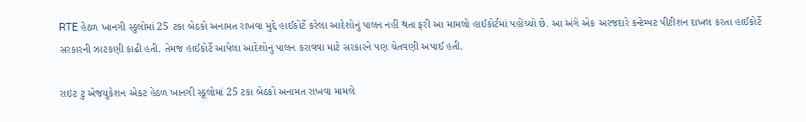RTE હેઠળ ખાનગી સ્કુલોમાં 25 ટકા બેઠકો અનામત રાખવા મુદ્દે હાઈકોર્ટે કરેલા આદેશોનું પાલન નહીં થતા ફરી આ મામલો હાઈકોર્ટમાં પહોંચ્યો છે. આ અંગે એક અરજદારે કન્ટેમ્પટ પીટીશન દાખલ કરતા હાઈકોર્ટે સરકારની ઝાટકણી કાઢી હતી. તેમજ હાઈકોર્ટે આપેલા આદેશોનુ પાલન કરાવવા માટે સરકારને પણ ચેતવણી અપાઈ હતી.

રાઇટ ટુ એજયુકેશન એકટ હેઠળ ખાનગી સ્કૂલોમાં 25 ટકા બેઠકો અનામત રાખવા મામલે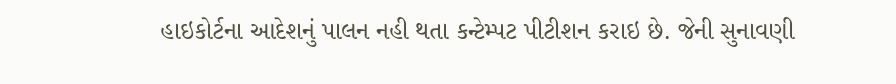હાઇકોર્ટના આદેશનું પાલન નહી થતા કન્ટેમ્પટ પીટીશન કરાઇ છે. જેની સુનાવણી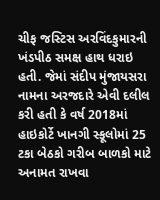ચીફ જસ્ટિસ અરવિંદકુમારની ખંડપીઠ સમક્ષ હાથ ધરાઇ હતી. જેમાં સંદીપ મુંજાયસરા નામના અરજદારે એવી દલીલ કરી હતી કે વર્ષ 2018માં હાઇકોર્ટે ખાનગી સ્કૂલોમાં 25 ટકા બેઠકો ગરીબ બાળકો માટે અનામત રાખવા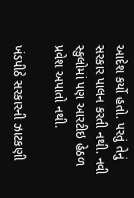આદેશ કર્યો હતો. પરતું તેનું સરકાર પાલન કરતી નથી. નવી સ્કુલોમાં પણ આરટીઇ હેઠળ પ્રવેશ અપાતો નથી.

ખંડપીઠે સરકારની ઝાટકણી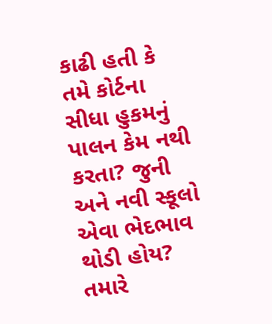કાઢી હતી કે તમે કોર્ટના સીધા હુકમનું પાલન કેમ નથી કરતા? જુની અને નવી સ્કૂલો એવા ભેદભાવ થોડી હોય? તમારે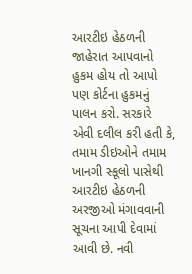આરટીઇ હેઠળની જાહેરાત આપવાનો હુકમ હોય તો આપો પણ કોર્ટના હુકમનું પાલન કરો. સરકારે એવી દલીલ કરી હતી કે, તમામ ડીઇઓને તમામ ખાનગી સ્કૂલો પાસેથી આરટીઇ હેઠળની અરજીઓ મંગાવવાની સૂચના આપી દેવામાં આવી છે. નવી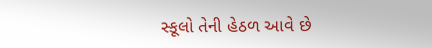સ્કૂલો તેની હેઠળ આવે છે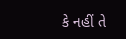કે નહીં તે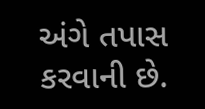અંગે તપાસ કરવાની છે.